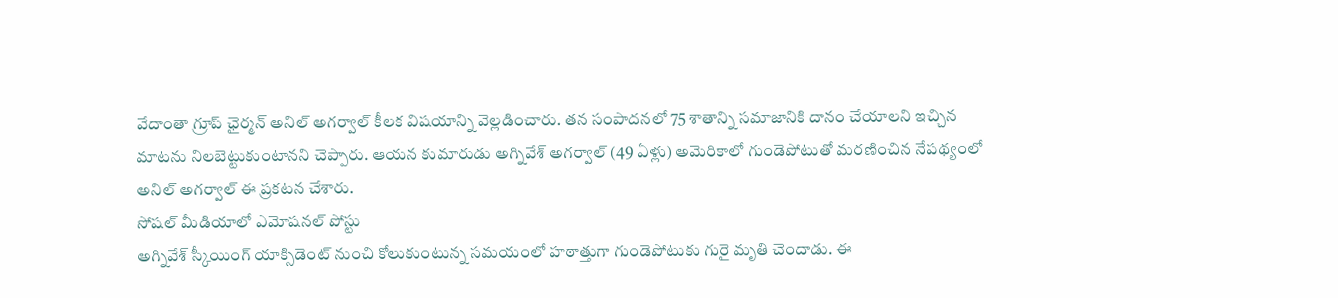వేదాంతా గ్రూప్ ఛైర్మన్ అనిల్ అగర్వాల్ కీలక విషయాన్ని వెల్లడించారు. తన సంపాదనలో 75 శాతాన్ని సమాజానికి దానం చేయాలని ఇచ్చిన మాటను నిలబెట్టుకుంటానని చెప్పారు. ఆయన కుమారుడు అగ్నివేశ్ అగర్వాల్ (49 ఏళ్లు) అమెరికాలో గుండెపోటుతో మరణించిన నేపథ్యంలో అనిల్ అగర్వాల్ ఈ ప్రకటన చేశారు.
సోషల్ మీడియాలో ఎమోషనల్ పోస్టు
అగ్నివేశ్ స్కీయింగ్ యాక్సిడెంట్ నుంచి కోలుకుంటున్న సమయంలో హఠాత్తుగా గుండెపోటుకు గురై మృతి చెందాడు. ఈ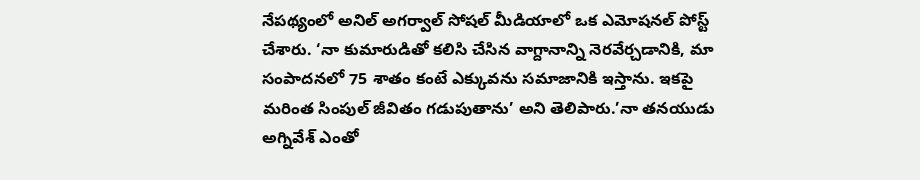నేపథ్యంలో అనిల్ అగర్వాల్ సోషల్ మీడియాలో ఒక ఎమోషనల్ పోస్ట్ చేశారు. ‘నా కుమారుడితో కలిసి చేసిన వాగ్దానాన్ని నెరవేర్చడానికి, మా సంపాదనలో 75 శాతం కంటే ఎక్కువను సమాజానికి ఇస్తాను. ఇకపై మరింత సింపుల్ జీవితం గడుపుతాను’ అని తెలిపారు.’నా తనయుడు అగ్నివేశ్ ఎంతో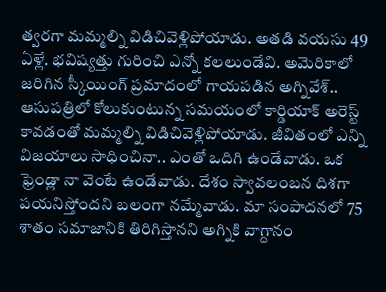త్వరగా మమ్మల్ని విడిచివెళ్లిపోయాడు. అతడి వయసు 49 ఏళ్లే. భవిష్యత్తు గురించి ఎన్నో కలలుండేవి. అమెరికాలో జరిగిన స్కీయింగ్ ప్రమాదంలో గాయపడిన అగ్నివేశ్.. ఆసుపత్రిలో కోలుకుంటున్న సమయంలో కార్డియాక్ అరెస్ట్ కావడంతో మమ్మల్ని విడిచివెళ్లిపోయాడు. జీవితంలో ఎన్ని విజయాలు సాధించినా.. ఎంతో ఒదిగి ఉండేవాడు. ఒక ఫ్రెండ్లా నా వెంటే ఉండేవాడు. దేశం స్వావలంబన దిశగా పయనిస్తోందని బలంగా నమ్మేవాడు. మా సంపాదనలో 75 శాతం సమాజానికి తిరిగిస్తానని అగ్నికి వాగ్దానం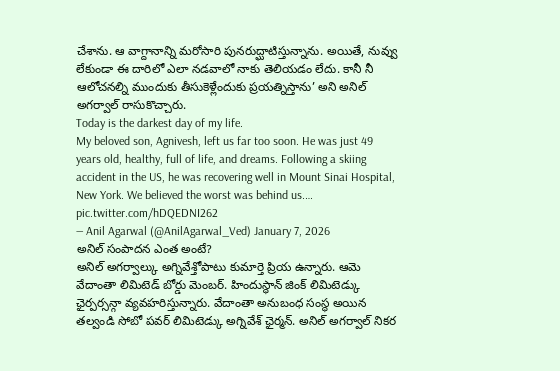చేశాను. ఆ వాగ్దానాన్ని మరోసారి పునరుద్ఘాటిస్తున్నాను. అయితే, నువ్వు లేకుండా ఈ దారిలో ఎలా నడవాలో నాకు తెలియడం లేదు. కానీ నీ ఆలోచనల్ని ముందుకు తీసుకెళ్లేందుకు ప్రయత్నిస్తాను’ అని అనిల్ అగర్వాల్ రాసుకొచ్చారు.
Today is the darkest day of my life.
My beloved son, Agnivesh, left us far too soon. He was just 49 years old, healthy, full of life, and dreams. Following a skiing accident in the US, he was recovering well in Mount Sinai Hospital, New York. We believed the worst was behind us.… pic.twitter.com/hDQEDNI262
— Anil Agarwal (@AnilAgarwal_Ved) January 7, 2026
అనిల్ సంపాదన ఎంత అంటే?
అనిల్ అగర్వాల్కు అగ్నివేశ్తోపాటు కుమార్తె ప్రియ ఉన్నారు. ఆమె వేదాంతా లిమిటెడ్ బోర్డు మెంబర్. హిందుస్థాన్ జింక్ లిమిటెడ్కు ఛైర్పర్సన్గా వ్యవహరిస్తున్నారు. వేదాంతా అనుబంధ సంస్థ అయిన తల్వండి సోబో పవర్ లిమిటెడ్కు అగ్నివేశ్ ఛైర్మన్. అనిల్ అగర్వాల్ నికర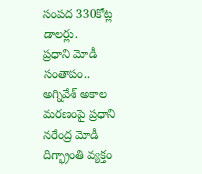సంపద 330కోట్ల డాలర్లు.
ప్రధాని మోడీ సంతాపం..
అగ్నివేశ్ అకాల మరణంపై ప్రధాని నరేంద్ర మోడీ దిగ్భ్రాంతి వ్యక్తం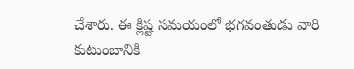చేశారు. ఈ క్లిష్ట సమయంలో భగవంతుడు వారి కుటుంబానికి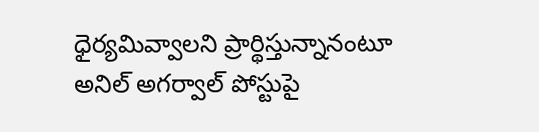ధైర్యమివ్వాలని ప్రార్థిస్తున్నానంటూ అనిల్ అగర్వాల్ పోస్టుపై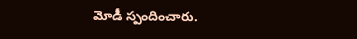మోడీ స్పందించారు.